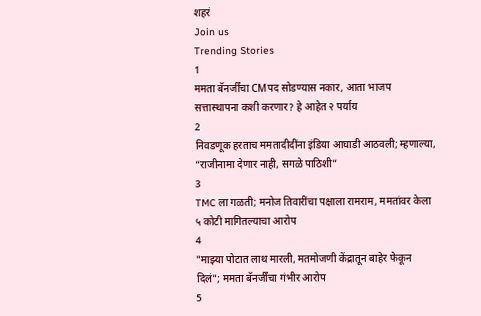शहरं
Join us
Trending Stories
1
ममता बॅनर्जींचा CMपद सोडण्यास नकार, आता भाजप सत्तास्थापना कशी करणार? हे आहेत २ पर्याय
2
निवडणूक हरताच ममतादीदींना इंडिया आघाडी आठवली; म्हणाल्या, “राजीनामा देणार नाही, सगळे पाठिशी”
3
TMC ला गळती; मनोज तिवारींचा पक्षाला रामराम, ममतांवर केला ५ कोटी मागितल्याचा आरोप
4
"माझ्या पोटात लाथ मारली, मतमोजणी केंद्रातून बाहेर फेकून दिलं"; ममता बॅनर्जींचा गंभीर आरोप
5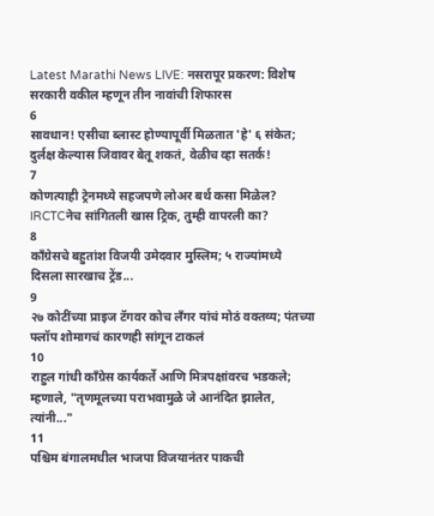Latest Marathi News LIVE: नसरापूर प्रकरण: विशेष सरकारी वकील म्हणून तीन नावांची शिफारस
6
सावधान! एसीचा ब्लास्ट होण्यापूर्वी मिळतात 'हे' ६ संकेत; दुर्लक्ष केल्यास जिवावर बेतू शकतं, वेळीच व्हा सतर्क!
7
कोणत्याही ट्रेनमध्ये सहजपणे लोअर बर्थ कसा मिळेल? IRCTCनेच सांगितली खास ट्रिक, तुम्ही वापरली का?
8
काँग्रेसचे बहुतांश विजयी उमेदवार मुस्लिम; ५ राज्यांमध्ये दिसला सारखाच ट्रेंड...
9
२७ कोटींच्या प्राइज टॅगवर कोच लँगर यांचं मोठं वक्तव्य; पंतच्या फ्लॉप शोमागचं कारणही सांगून टाकलं
10
राहुल गांधी काँग्रेस कार्यकर्ते आणि मित्रपक्षांवरच भडकले; म्हणाले, "तृणमूलच्या पराभवामुळे जे आनंदित झालेत, त्यांनी..."
11
पश्चिम बंगालमधील भाजपा विजयानंतर पाकची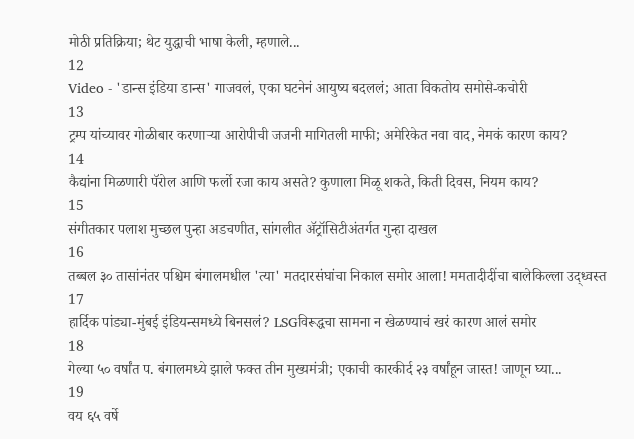मोठी प्रतिक्रिया; थेट युद्धाची भाषा केली, म्हणाले...
12
Video - 'डान्स इंडिया डान्स' गाजवलं, एका घटनेनं आयुष्य बदललं; आता विकतोय समोसे-कचोरी
13
ट्रम्प यांच्यावर गोळीबार करणाऱ्या आरोपीची जजनी मागितली माफी; अमेरिकेत नवा वाद, नेमकं कारण काय?
14
कैद्यांना मिळणारी पॅरोल आणि फर्लो रजा काय असते? कुणाला मिळू शकते, किती दिवस, नियम काय?
15
संगीतकार पलाश मुच्छल पुन्हा अडचणीत, सांगलीत ॲट्रॉसिटीअंतर्गत गुन्हा दाखल
16
तब्बल ३० तासांनंतर पश्चिम बंगालमधील 'त्या' मतदारसंघांचा निकाल समोर आला! ममतादीदींचा बालेकिल्ला उद्ध्वस्त
17
हार्दिक पांड्या-मुंबई इंडियन्समध्ये बिनसलं? LSGविरूद्धचा सामना न खेळण्याचं खरं कारण आलं समोर
18
गेल्या ५० वर्षांत प. बंगालमध्ये झाले फक्त तीन मुख्यमंत्री; एकाची कारकीर्द २३ वर्षांहून जास्त! जाणून घ्या...
19
वय ६५ वर्षे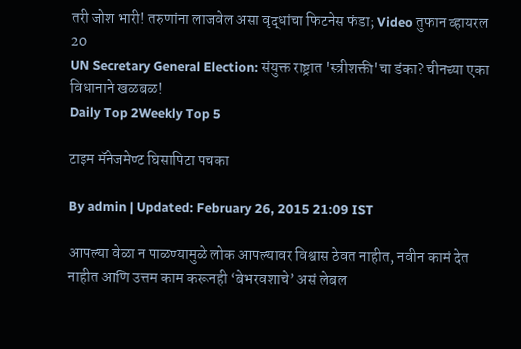तरी जोश भारी! तरुणांना लाजवेल असा वृद्धांचा फिटनेस फंडा; Video तुफान व्हायरल
20
UN Secretary General Election: संयुक्त राष्ट्रात 'स्त्रीशक्ती'चा डंका? चीनच्या एका विधानाने खळबळ!
Daily Top 2Weekly Top 5

टाइम मॅनेजमेण्ट घिसापिटा पचका

By admin | Updated: February 26, 2015 21:09 IST

आपल्या वेळा न पाळण्यामुळे लोक आपल्यावर विश्वास ठेवत नाहीत, नवीन कामं देत नाहीत आणि उत्तम काम करूनही ‘बेभरवशाचे’ असं लेबल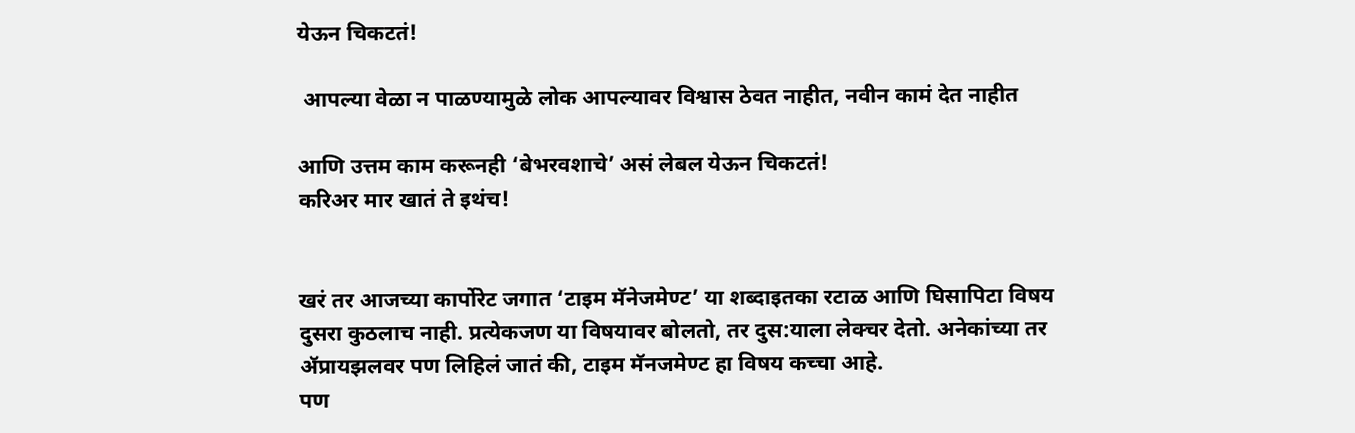येऊन चिकटतं!

 आपल्या वेळा न पाळण्यामुळे लोक आपल्यावर विश्वास ठेवत नाहीत, नवीन कामं देत नाहीत

आणि उत्तम काम करूनही ‘बेभरवशाचे’ असं लेबल येऊन चिकटतं!
करिअर मार खातं ते इथंच!


खरं तर आजच्या कार्पोरेट जगात ‘टाइम मॅनेजमेण्ट’ या शब्दाइतका रटाळ आणि घिसापिटा विषय दुसरा कुठलाच नाही. प्रत्येकजण या विषयावर बोलतो, तर दुस:याला लेक्चर देतो. अनेकांच्या तर ॲप्रायझलवर पण लिहिलं जातं की, टाइम मॅनजमेण्ट हा विषय कच्चा आहे.
पण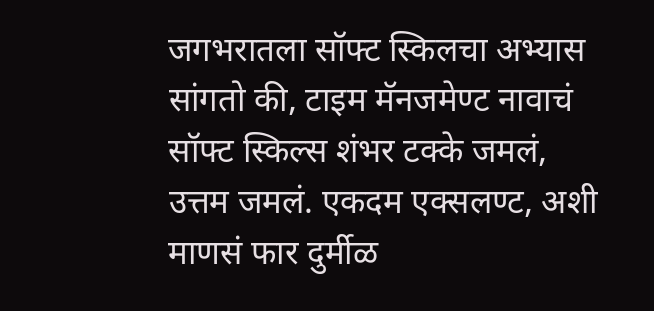जगभरातला सॉफ्ट स्किलचा अभ्यास सांगतो की, टाइम मॅनजमेण्ट नावाचं सॉफ्ट स्किल्स शंभर टक्के जमलं, उत्तम जमलं. एकदम एक्सलण्ट, अशी माणसं फार दुर्मीळ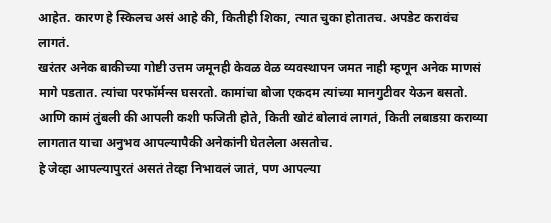आहेत. कारण हे स्किलच असं आहे की, कितीही शिका, त्यात चुका होतातच. अपडेट करावंच लागतं.
खरंतर अनेक बाकीच्या गोष्टी उत्तम जमूनही केवळ वेळ व्यवस्थापन जमत नाही म्हणून अनेक माणसं मागे पडतात. त्यांचा परफॉर्मन्स घसरतो. कामांचा बोजा एकदम त्यांच्या मानगुटीवर येऊन बसतो. आणि कामं तुंबली की आपली कशी फजिती होते, किती खोटं बोलावं लागतं, किती लबाडय़ा कराव्या लागतात याचा अनुभव आपल्यापैकी अनेकांनी घेतलेला असतोच.
हे जेव्हा आपल्यापुरतं असतं तेव्हा निभावलं जातं, पण आपल्या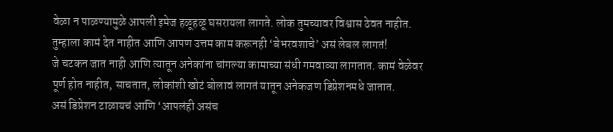वेळा न पाळण्यामुळे आपली इमेज हळूहळू घसरायला लागते. लोक तुमच्यावर विश्वास ठेवत नाहीत. तुम्हाला कामं देत नाहीत आणि आपण उत्तम काम करूनही ‘बेभरवशाचे’ असं लेबल लागतं!
जे चटकन जात नाही आणि त्यातून अनेकांना चांगल्या कामाच्या संधी गमवाव्या लागतात. कामं वेळेवर पूर्ण होत नाहीत, साचतात, लोकांशी खोटं बोलावं लागतं यातून अनेकजण डिप्रेशनमधे जातात.
असं डिप्रेशन टाळायचं आणि ‘आपलंही असंच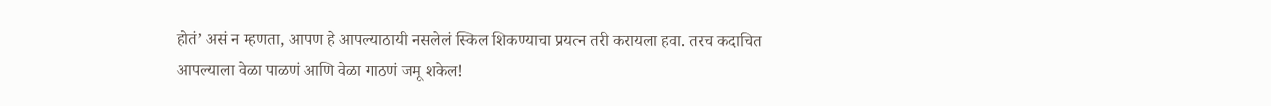होतं’ असं न म्हणता, आपण हे आपल्याठायी नसलेलं स्किल शिकण्याचा प्रयत्न तरी करायला हवा. तरच कदाचित आपल्याला वेळा पाळणं आणि वेळा गाठणं जमू शकेल!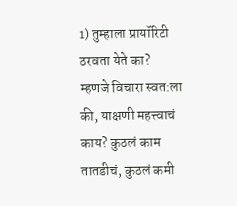1) तुम्हाला प्रायॉरिटी ठरवता येते का?
म्हणजे विचारा स्वत:ला की, याक्षणी महत्त्वाचं काय? कुठलं काम तातडीचं, कुठलं कमी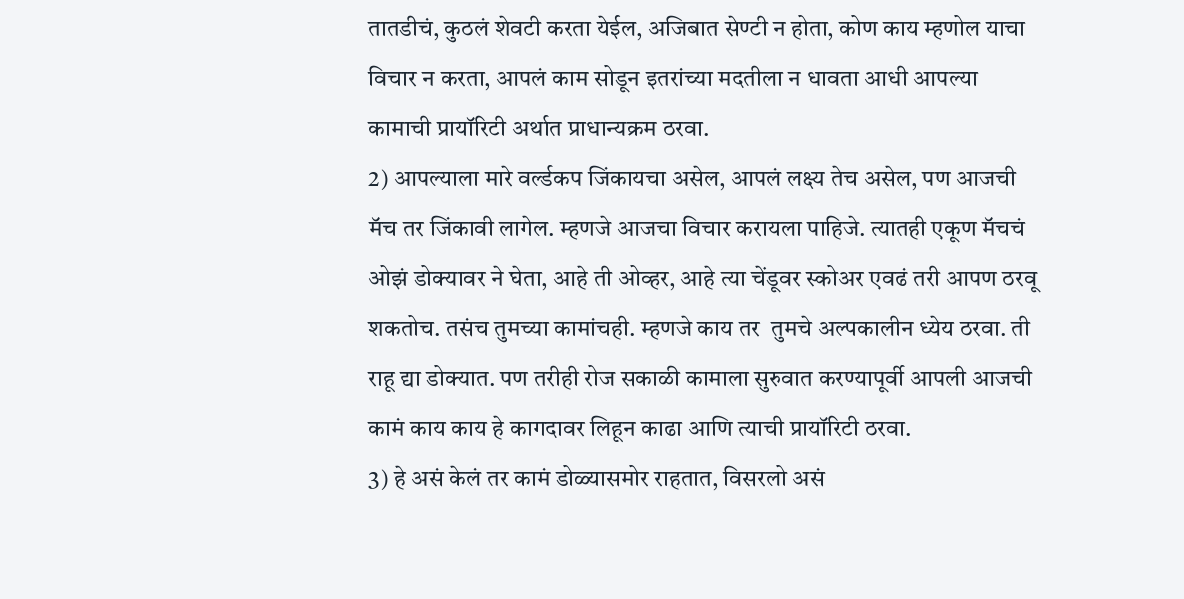तातडीचं, कुठलं शेवटी करता येईल, अजिबात सेण्टी न होता, कोण काय म्हणोल याचा विचार न करता, आपलं काम सोडून इतरांच्या मदतीला न धावता आधी आपल्या कामाची प्रायॉरिटी अर्थात प्राधान्यक्रम ठरवा.
2) आपल्याला मारे वर्ल्डकप जिंकायचा असेल, आपलं लक्ष्य तेच असेल, पण आजची मॅच तर जिंकावी लागेल. म्हणजे आजचा विचार करायला पाहिजे. त्यातही एकूण मॅचचं ओझं डोक्यावर ने घेता, आहे ती ओव्हर, आहे त्या चेंडूवर स्कोअर एवढं तरी आपण ठरवू शकतोच. तसंच तुमच्या कामांचही. म्हणजे काय तर  तुमचे अल्पकालीन ध्येय ठरवा. ती राहू द्या डोक्यात. पण तरीही रोज सकाळी कामाला सुरुवात करण्यापूर्वी आपली आजची कामं काय काय हे कागदावर लिहून काढा आणि त्याची प्रायॉरिटी ठरवा.
3) हे असं केलं तर कामं डोळ्यासमोर राहतात, विसरलो असं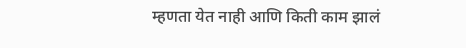म्हणता येत नाही आणि किती काम झालं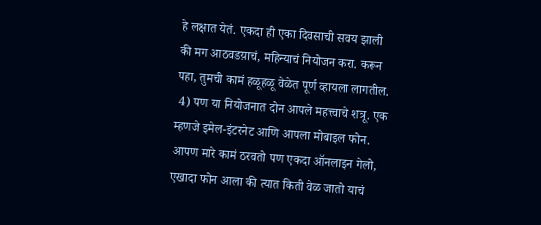हे लक्षात येतं. एकदा ही एका दिवसाची सवय झाली की मग आठवडय़ाचं, महिन्याचं नियोजन करा. करून पहा, तुमची कामं हळूहळू वेळेत पूर्ण व्हायला लागतील.
 4) पण या नियोजनात दोन आपले महत्त्वाचे शत्रू. एक म्हणजे इमेल-इंटरनेट आणि आपला मोबाइल फोन. आपण मारे कामं ठरवतो पण एकदा ऑनलाइन गेलो, एखादा फोन आला की त्यात किती वेळ जातो याचं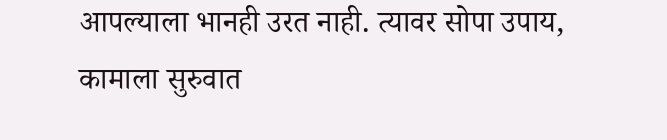आपल्याला भानही उरत नाही. त्यावर सोपा उपाय, कामाला सुरुवात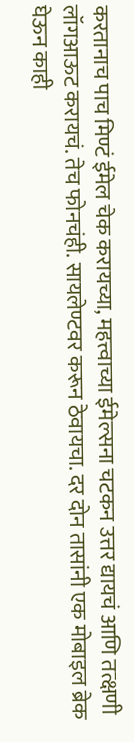करतानाच पाच मिण्टं ईमेल चेक करायच्या, महत्त्वाच्या ईमेल्सना चटकन उत्तर द्यायचं आणि तत्क्षणी लॉगआऊट करायचं. तेच फोनचंही. सायलेण्टवर करून ठेवायचा. दर दोन तासांनी एक मोबाइल ब्रेक घेऊन काही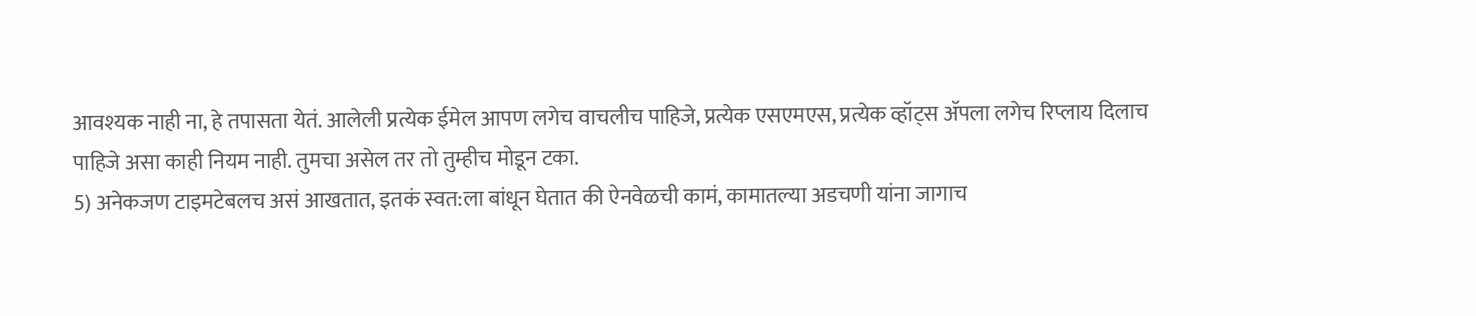आवश्यक नाही ना, हे तपासता येतं. आलेली प्रत्येक ईमेल आपण लगेच वाचलीच पाहिजे, प्रत्येक एसएमएस, प्रत्येक व्हॉट्स ॲपला लगेच रिप्लाय दिलाच पाहिजे असा काही नियम नाही. तुमचा असेल तर तो तुम्हीच मोडून टका.
5) अनेकजण टाइमटेबलच असं आखतात, इतकं स्वत:ला बांधून घेतात की ऐनवेळची कामं, कामातल्या अडचणी यांना जागाच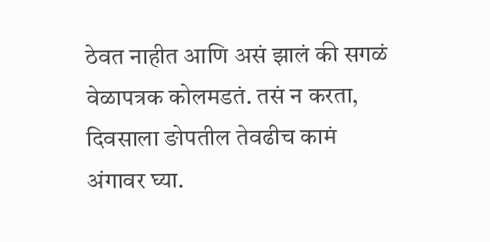ठेवत नाहीत आणि असं झालं की सगळं वेळापत्रक कोलमडतं. तसं न करता, दिवसाला ङोपतील तेवढीच कामं अंगावर घ्या.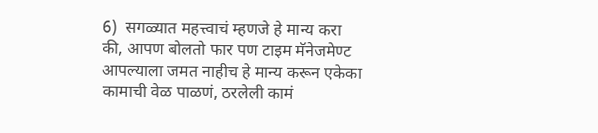6)  सगळ्यात महत्त्वाचं म्हणजे हे मान्य करा की, आपण बोलतो फार पण टाइम मॅनेजमेण्ट आपल्याला जमत नाहीच हे मान्य करून एकेका कामाची वेळ पाळणं, ठरलेली कामं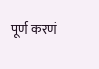पूर्ण करणं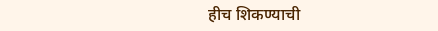हीच शिकण्याची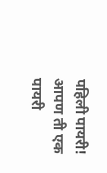पहिली पायरी! आपण ती एक पायरी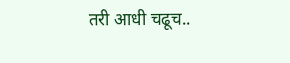तरी आधी चढूच..